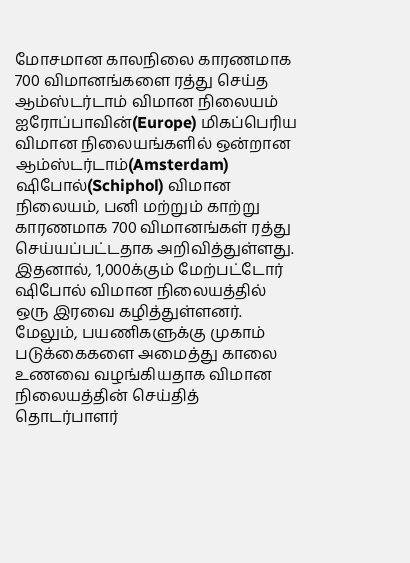மோசமான காலநிலை காரணமாக 700 விமானங்களை ரத்து செய்த ஆம்ஸ்டர்டாம் விமான நிலையம்
ஐரோப்பாவின்(Europe) மிகப்பெரிய விமான நிலையங்களில் ஒன்றான ஆம்ஸ்டர்டாம்(Amsterdam) ஷிபோல்(Schiphol) விமான நிலையம், பனி மற்றும் காற்று காரணமாக 700 விமானங்கள் ரத்து செய்யப்பட்டதாக அறிவித்துள்ளது.
இதனால், 1,000க்கும் மேற்பட்டோர் ஷிபோல் விமான நிலையத்தில் ஒரு இரவை கழித்துள்ளனர்.
மேலும், பயணிகளுக்கு முகாம் படுக்கைகளை அமைத்து காலை உணவை வழங்கியதாக விமான நிலையத்தின் செய்தித் தொடர்பாளர்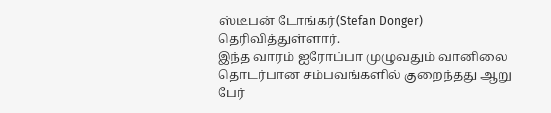ஸ்டீபன் டோங்கர்(Stefan Donger) தெரிவித்துள்ளார்.
இந்த வாரம் ஐரோப்பா முழுவதும் வானிலை தொடர்பான சம்பவங்களில் குறைந்தது ஆறு பேர்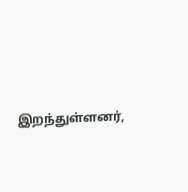இறந்துள்ளனர்,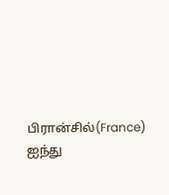பிரான்சில்(France) ஐந்து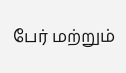பேர் மற்றும்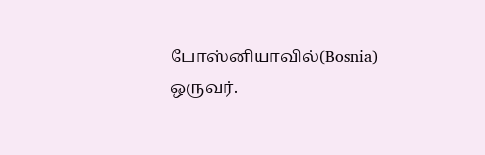போஸ்னியாவில்(Bosnia) ஒருவர்.